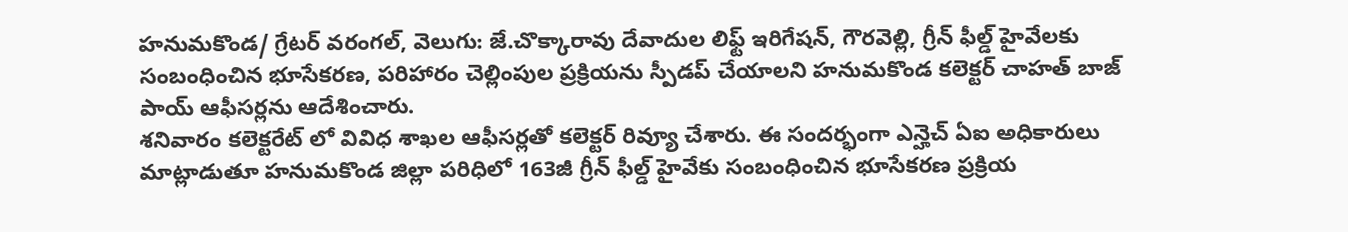హనుమకొండ/ గ్రేటర్ వరంగల్, వెలుగు: జే.చొక్కారావు దేవాదుల లిఫ్ట్ ఇరిగేషన్, గౌరవెల్లి, గ్రీన్ ఫీల్డ్ హైవేలకు సంబంధించిన భూసేకరణ, పరిహారం చెల్లింపుల ప్రక్రియను స్పీడప్ చేయాలని హనుమకొండ కలెక్టర్ చాహత్ బాజ్ పాయ్ ఆఫీసర్లను ఆదేశించారు.
శనివారం కలెక్టరేట్ లో వివిధ శాఖల ఆఫీసర్లతో కలెక్టర్ రివ్యూ చేశారు. ఈ సందర్భంగా ఎన్హెచ్ ఏఐ అధికారులు మాట్లాడుతూ హనుమకొండ జిల్లా పరిధిలో 163జీ గ్రీన్ ఫీల్డ్ హైవేకు సంబంధించిన భూసేకరణ ప్రక్రియ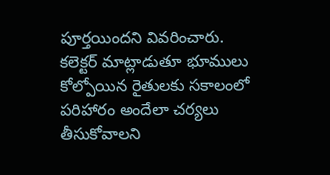పూర్తయిందని వివరించారు.
కలెక్టర్ మాట్లాడుతూ భూములు కోల్పోయిన రైతులకు సకాలంలో పరిహారం అందేలా చర్యలు తీసుకోవాలని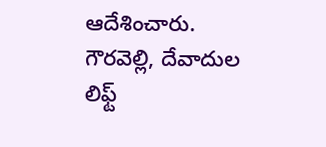ఆదేశించారు. గౌరవెల్లి, దేవాదుల లిఫ్ట్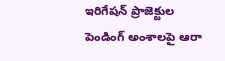ఇరిగేషన్ ప్రాజెక్టుల పెండింగ్ అంశాలపై ఆరా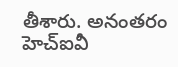తీశారు. అనంతరం హెచ్ఐవీ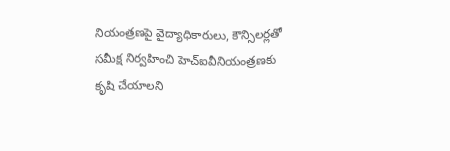నియంత్రణపై వైద్యాధికారులు, కౌన్సిలర్లతో సమీక్ష నిర్వహించి హెచ్ఐవీనియంత్రణకు కృషి చేయాలని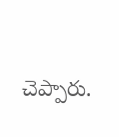చెప్పారు.